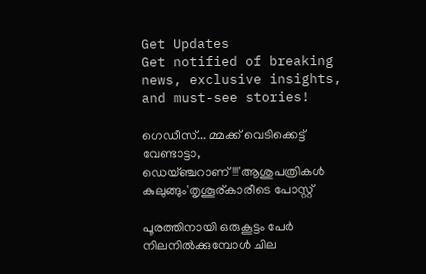Get Updates
Get notified of breaking news, exclusive insights, and must-see stories!

ഗെഡീസ്... മ്മക്ക് വെടിക്കെട്ട് വേണ്ടാട്ടാ, ഡെയ്ഞ്ചറാണ്!!!'ആശുപത്രികൾ കുലുങ്ങും'തൃശൂര്കാരീടെ പോസ്റ്റ്

പൂരത്തിനായി ഒരുകൂട്ടം പേര്‍ നിലനില്‍ക്കുമ്പോള്‍ ചില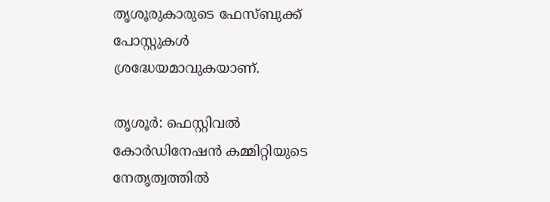തൃശൂരുകാരുടെ ഫേസ്ബുക്ക് പോസ്റ്റുകള്‍ ശ്രദ്ധേയമാവുകയാണ്.

തൃശൂര്‍: ഫെസ്റ്റിവല്‍ കോര്‍ഡിനേഷന്‍ കമ്മിറ്റിയുടെ നേതൃത്വത്തില്‍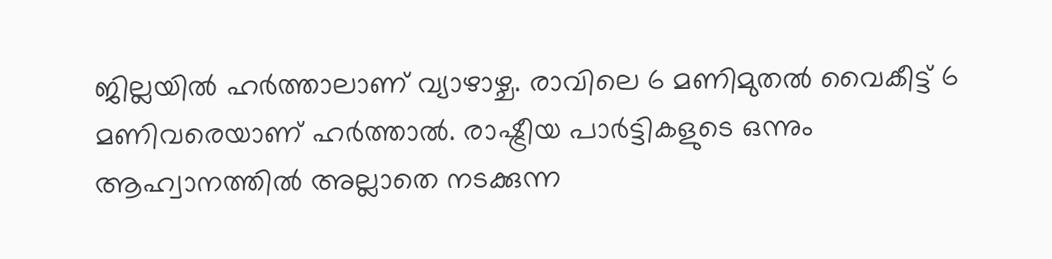ജില്ലയില്‍ ഹര്‍ത്താലാണ് വ്യാഴാഴ്ച. രാവിലെ 6 മണിമുതല്‍ വൈകീട്ട് 6 മണിവരെയാണ് ഹര്‍ത്താല്‍. രാഷ്ട്രീയ പാര്‍ട്ടികളുടെ ഒന്നും ആഹ്വാനത്തില്‍ അല്ലാതെ നടക്കുന്ന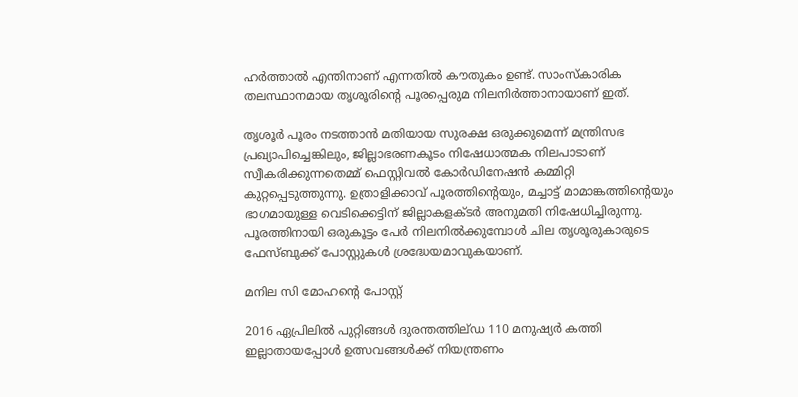ഹര്‍ത്താല്‍ എന്തിനാണ് എന്നതില്‍ കൗതുകം ഉണ്ട്. സാംസ്‌കാരിക തലസ്ഥാനമായ തൃശൂരിന്റെ പൂരപ്പെരുമ നിലനിര്‍ത്താനായാണ് ഇത്.

തൃശൂര്‍ പൂരം നടത്താന്‍ മതിയായ സുരക്ഷ ഒരുക്കുമെന്ന് മന്ത്രിസഭ പ്രഖ്യാപിച്ചെങ്കിലും, ജില്ലാഭരണകൂടം നിഷേധാത്മക നിലപാടാണ് സ്വീകരിക്കുന്നതെമ്മ് ഫെസ്റ്റിവല്‍ കോര്‍ഡിനേഷന്‍ കമ്മിറ്റി കുറ്റപ്പെടുത്തുന്നു. ഉത്രാളിക്കാവ് പൂരത്തിന്റെയും, മച്ചാട്ട് മാമാങ്കത്തിന്റെയും ഭാഗമായുള്ള വെടിക്കെട്ടിന് ജില്ലാകളക്ടര്‍ അനുമതി നിഷേധിച്ചിരുന്നു. പൂരത്തിനായി ഒരുകൂട്ടം പേര്‍ നിലനില്‍ക്കുമ്പോള്‍ ചില തൃശൂരുകാരുടെ ഫേസ്ബുക്ക് പോസ്റ്റുകള്‍ ശ്രദ്ധേയമാവുകയാണ്.

മനില സി മോഹന്റെ പോസ്റ്റ്

2016 ഏപ്രിലില്‍ പുറ്റിങ്ങള്‍ ദുരന്തത്തില്ഡ 110 മനുഷ്യര്‍ കത്തി ഇല്ലാതായപ്പോള്‍ ഉത്സവങ്ങള്‍ക്ക് നിയന്ത്രണം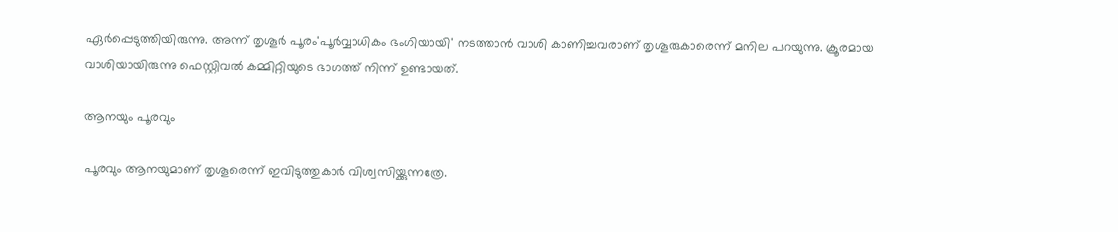ഏർപ്പെടുത്തിയിരുന്നു. അന്ന് തൃശൂര്‍ പൂരം'പൂര്‍വ്വാധികം ഭംഗിയായി' നടത്താന്‍ വാശി കാണിച്ചവരാണ് തൃശൂരുകാരെന്ന് മനില പറയുന്നു. ക്രൂരമായ വാശിയായിരുന്നു ഫെസ്റ്റിവല്‍ കമ്മിറ്റിയുടെ ഭാഗത്ത് നിന്ന് ഉണ്ടായത്.

ആനയും പൂരവും

പൂരവും ആനയുമാണ് തൃശൂരെന്ന് ഇവിടുത്തുകാര്‍ വിശ്വസിയ്ക്കുന്നത്രേ.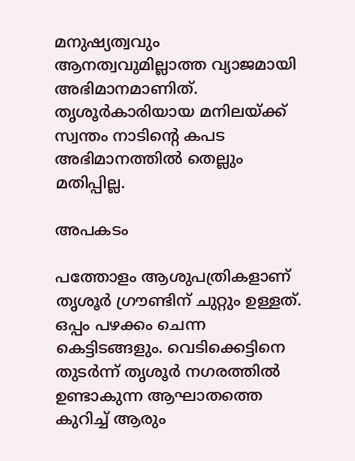മനുഷ്യത്വവും ആനത്വവുമില്ലാത്ത വ്യാജമായി അഭിമാനമാണിത്. തൃശൂര്‍കാരിയായ മനിലയ്ക്ക് സ്വന്തം നാടിന്റെ കപട അഭിമാനത്തില്‍ തെല്ലും മതിപ്പില്ല.

അപകടം

പത്തോളം ആശുപത്രികളാണ് തൃശൂര്‍ ഗ്രൗണ്ടിന് ചുറ്റും ഉള്ളത്. ഒപ്പം പഴക്കം ചെന്ന കെട്ടിടങ്ങളും. വെടിക്കെട്ടിനെ തുടര്‍ന്ന് തൃശൂര്‍ നഗരത്തില്‍ ഉണ്ടാകുന്ന ആഘാതത്തെ കുറിച്ച് ആരും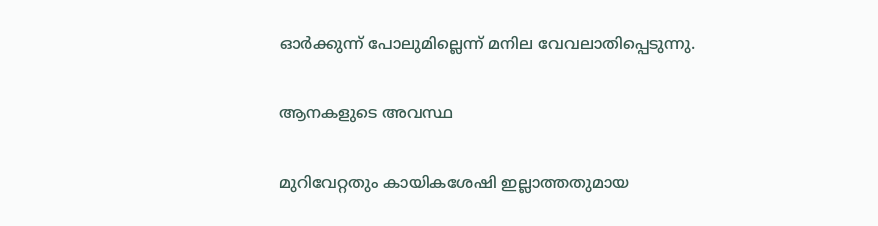ഓര്‍ക്കുന്ന് പോലുമില്ലെന്ന് മനില വേവലാതിപ്പെടുന്നു.

ആനകളുടെ അവസ്ഥ

മുറിവേറ്റതും കായികശേഷി ഇല്ലാത്തതുമായ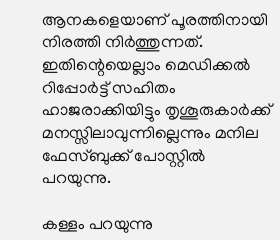ആനകളെയാണ് പൂരത്തിനായി നിരത്തി നിര്‍ത്തുന്നത്. ഇതിന്റെയെല്ലാം മെഡിക്കല്‍ റിപ്പോര്‍ട്ട് സഹിതം ഹാജരാക്കിയിട്ടും തൃശൂരുകാര്‍ക്ക് മനസ്സിലാവുന്നില്ലെന്നും മനില ഫേസ്ബുക്ക് പോസ്റ്റില്‍ പറയുന്നു.

കള്ളം പറയുന്നു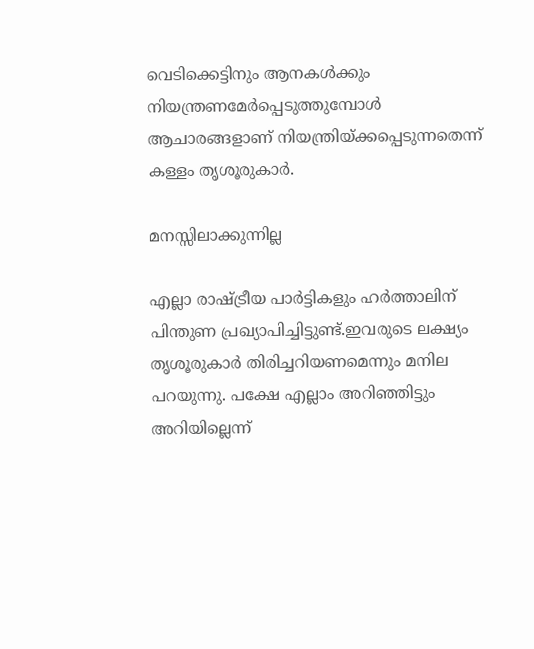വെടിക്കെട്ടിനും ആനകള്‍ക്കും നിയന്ത്രണമേര്‍പ്പെടുത്തുമ്പോള്‍ ആചാരങ്ങളാണ് നിയന്ത്രിയ്ക്കപ്പെടുന്നതെന്ന് കള്ളം തൃശൂരുകാര്‍.

മനസ്സിലാക്കുന്നില്ല

എല്ലാ രാഷ്ട്രീയ പാര്‍ട്ടികളും ഹര്‍ത്താലിന് പിന്തുണ പ്രഖ്യാപിച്ചിട്ടുണ്ട്.ഇവരുടെ ലക്ഷ്യം തൃശൂരുകാര്‍ തിരിച്ചറിയണമെന്നും മനില പറയുന്നു. പക്ഷേ എല്ലാം അറിഞ്ഞിട്ടും അറിയില്ലെന്ന്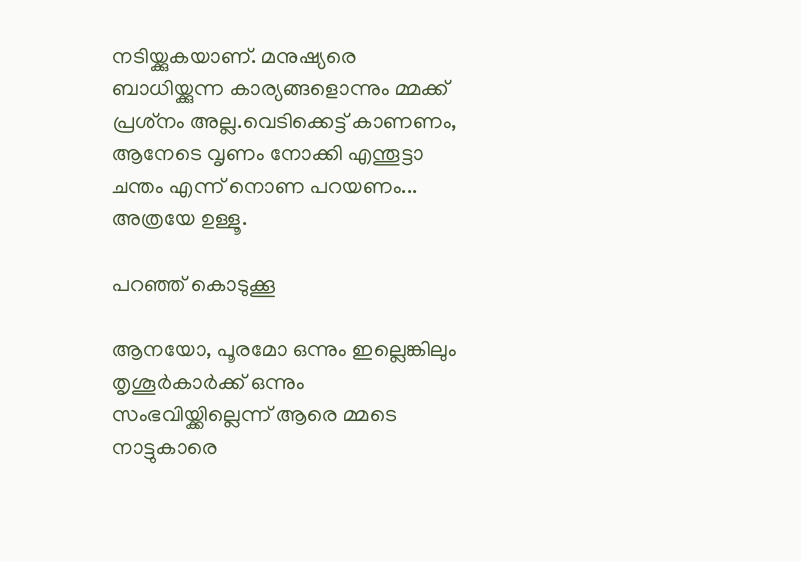നടിയ്ക്കുകയാണ്. മനുഷ്യരെ ബാധിയ്ക്കുന്ന കാര്യങ്ങളൊന്നും മ്മക്ക് പ്രശ്‌നം അല്ല.വെടിക്കെട്ട് കാണണം, ആനേടെ വൃണം നോക്കി എന്തൂട്ടാ ചന്തം എന്ന് നൊണ പറയണം... അത്രയേ ഉള്ളൂ.

പറഞ്ഞ് കൊടുക്കൂ

ആനയോ, പൂരമോ ഒന്നും ഇല്ലെങ്കിലും തൃശൂര്‍കാര്‍ക്ക് ഒന്നും സംഭവിയ്ക്കില്ലെന്ന് ആരെ മ്മടെ നാട്ടുകാരെ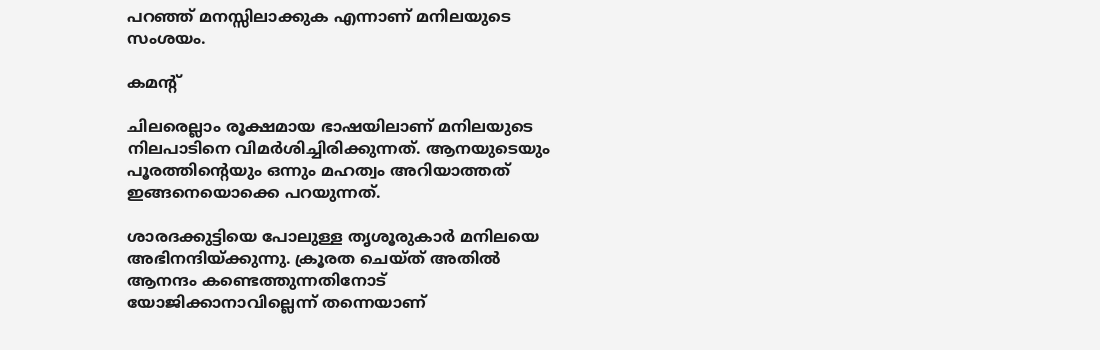പറഞ്ഞ് മനസ്സിലാക്കുക എന്നാണ് മനിലയുടെ സംശയം.

കമന്റ്

ചിലരെല്ലാം രൂക്ഷമായ ഭാഷയിലാണ് മനിലയുടെ നിലപാടിനെ വിമര്‍ശിച്ചിരിക്കുന്നത്. ആനയുടെയും പൂരത്തിന്റെയും ഒന്നും മഹത്വം അറിയാത്തത് ഇങ്ങനെയൊക്കെ പറയുന്നത്.

ശാരദക്കുട്ടിയെ പോലുള്ള തൃശൂരുകാര്‍ മനിലയെ അഭിനന്ദിയ്ക്കുന്നു. ക്രൂരത ചെയ്ത് അതില്‍ ആനന്ദം കണ്ടെത്തുന്നതിനോട് യോജിക്കാനാവില്ലെന്ന് തന്നെയാണ്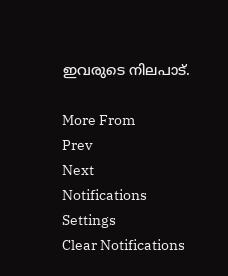ഇവരുടെ നിലപാട്.

More From
Prev
Next
Notifications
Settings
Clear Notifications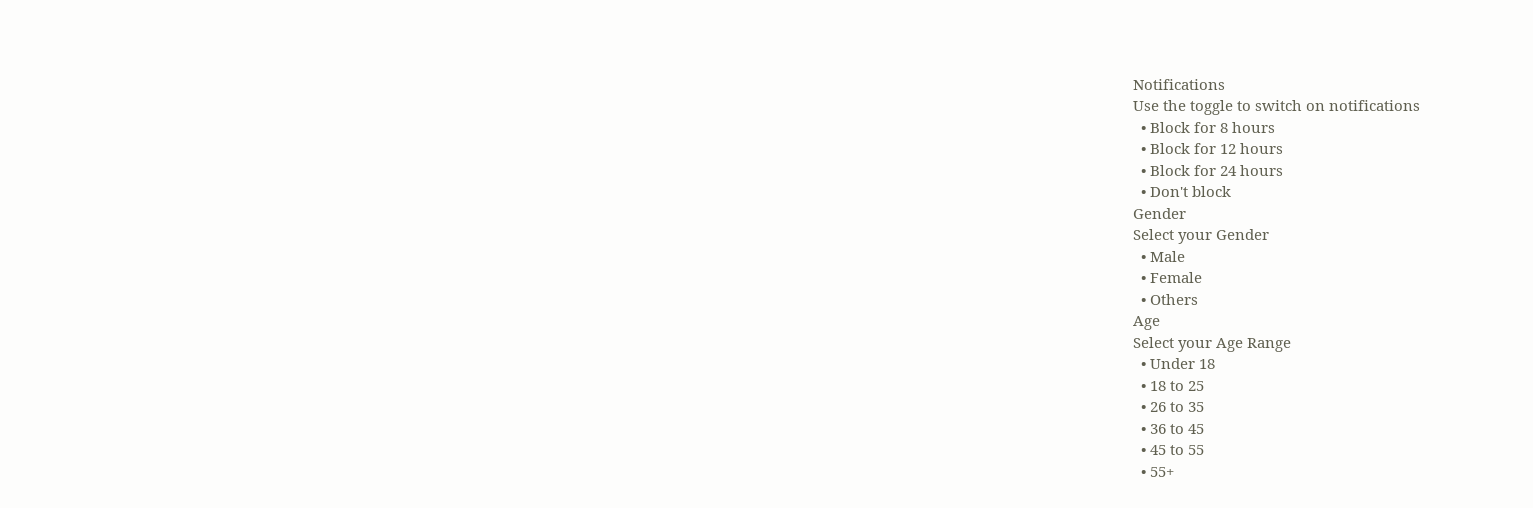Notifications
Use the toggle to switch on notifications
  • Block for 8 hours
  • Block for 12 hours
  • Block for 24 hours
  • Don't block
Gender
Select your Gender
  • Male
  • Female
  • Others
Age
Select your Age Range
  • Under 18
  • 18 to 25
  • 26 to 35
  • 36 to 45
  • 45 to 55
  • 55+